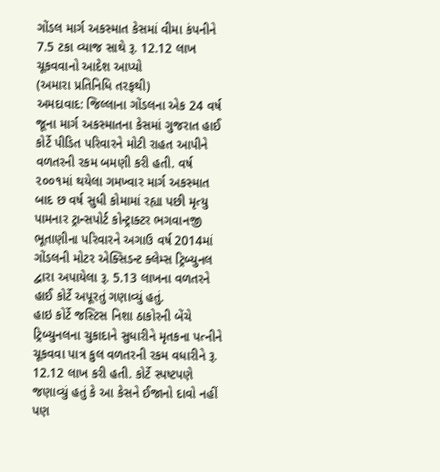ગોંડલ માર્ગ અકસ્માત કેસમાં વીમા કંપનીને 7.5 ટકા વ્યાજ સાથે રૂ. 12.12 લાખ ચૂકવવાનો આદેશ આપ્યો
(અમારા પ્રતિનિધિ તરફથી)
અમદાવાદ: જિલ્લાના ગોંડલના એક 24 વર્ષ જૂના માર્ગ અકસ્માતના કેસમાં ગુજરાત હાઈ કોર્ટે પીડિત પરિવારને મોટી રાહત આપીને વળતરની રકમ બમણી કરી હતી. વર્ષ ૨૦૦૧માં થયેલા ગમખ્વાર માર્ગ અકસ્માત બાદ છ વર્ષ સુધી કોમામાં રહ્યા પછી મૃત્યુ પામનાર ટ્રાન્સપોર્ટ કોન્ટ્રાક્ટર ભગવાનજી ભૂતાણીના પરિવારને અગાઉ વર્ષ 2014માં ગોંડલની મોટર એક્સિડન્ટ ક્લેમ્સ ટ્રિબ્યુનલ દ્વારા અપાયેલા રૂ. 5.13 લાખના વળતરને હાઈ કોર્ટે અપૂરતું ગણાવ્યું હતું.
હાઇ કોર્ટે જસ્ટિસ નિશા ઠાકોરની બેંચે ટ્રિબ્યુનલના ચુકાદાને સુધારીને મૃતકના પત્નીને ચૂકવવા પાત્ર કુલ વળતરની રકમ વધારીને રૂ. 12.12 લાખ કરી હતી. કોર્ટે સ્પષ્ટપણે જણાવ્યું હતું કે આ કેસને ઈજાનો દાવો નહીં પણ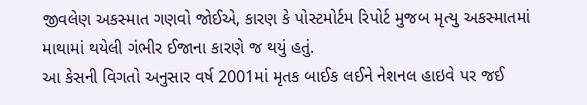જીવલેણ અકસ્માત ગણવો જોઈએ, કારણ કે પોસ્ટમોર્ટમ રિપોર્ટ મુજબ મૃત્યુ અકસ્માતમાં માથામાં થયેલી ગંભીર ઈજાના કારણે જ થયું હતું.
આ કેસની વિગતો અનુસાર વર્ષ 2001માં મૃતક બાઈક લઈને નેશનલ હાઇવે પર જઈ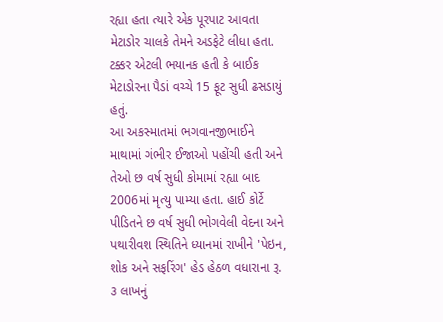રહ્યા હતા ત્યારે એક પૂરપાટ આવતા મેટાડોર ચાલકે તેમને અડફેટે લીધા હતા. ટક્કર એટલી ભયાનક હતી કે બાઈક મેટાડોરના પૈડાં વચ્ચે 15 ફૂટ સુધી ઢસડાયું હતું.
આ અકસ્માતમાં ભગવાનજીભાઈને માથામાં ગંભીર ઈજાઓ પહોંચી હતી અને તેઓ છ વર્ષ સુધી કોમામાં રહ્યા બાદ 2006માં મૃત્યુ પામ્યા હતા. હાઈ કોર્ટે પીડિતને છ વર્ષ સુધી ભોગવેલી વેદના અને પથારીવશ સ્થિતિને ધ્યાનમાં રાખીને 'પેઇન, શોક અને સફરિંગ' હેડ હેઠળ વધારાના રૂ. ૩ લાખનું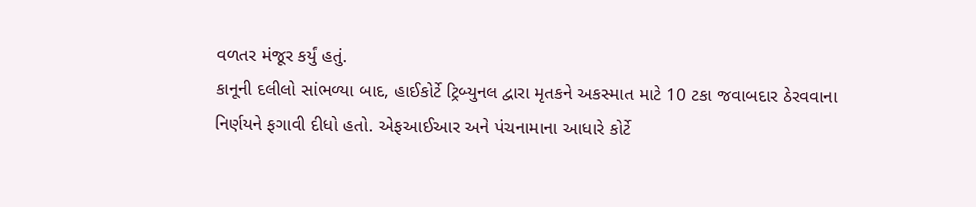વળતર મંજૂર કર્યું હતું.
કાનૂની દલીલો સાંભળ્યા બાદ, હાઈકોર્ટે ટ્રિબ્યુનલ દ્વારા મૃતકને અકસ્માત માટે 10 ટકા જવાબદાર ઠેરવવાના નિર્ણયને ફગાવી દીધો હતો. એફઆઈઆર અને પંચનામાના આધારે કોર્ટે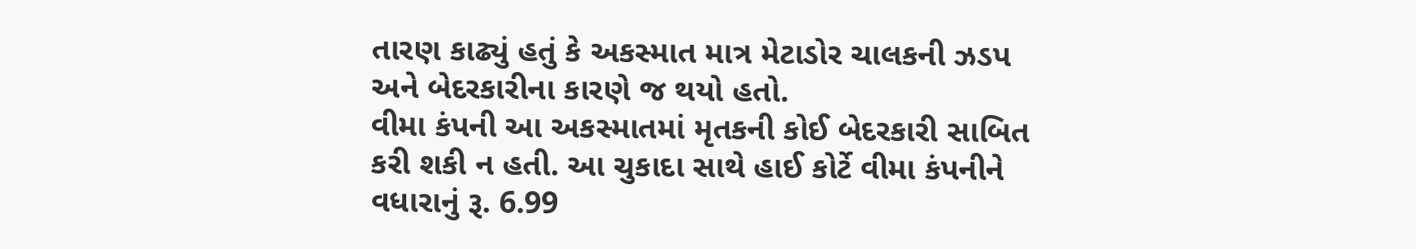તારણ કાઢ્યું હતું કે અકસ્માત માત્ર મેટાડોર ચાલકની ઝડપ અને બેદરકારીના કારણે જ થયો હતો.
વીમા કંપની આ અકસ્માતમાં મૃતકની કોઈ બેદરકારી સાબિત કરી શકી ન હતી. આ ચુકાદા સાથે હાઈ કોર્ટે વીમા કંપનીને વધારાનું રૂ. 6.99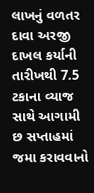લાખનું વળતર દાવા અરજી દાખલ કર્યાની તારીખથી 7.5 ટકાના વ્યાજ સાથે આગામી છ સપ્તાહમાં જમા કરાવવાનો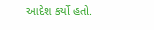આદેશ કર્યો હતો.